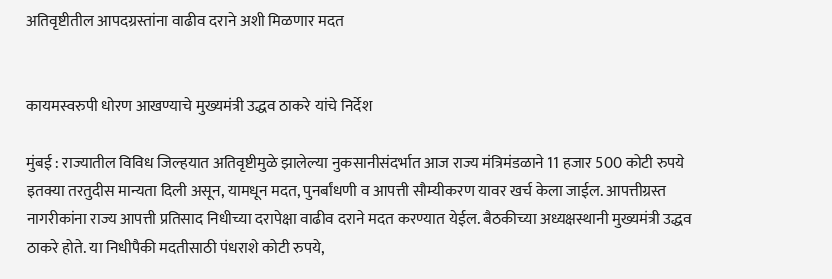अतिवृष्टीतील आपदग्रस्तांना वाढीव दराने अशी मिळणार मदत


कायमस्वरुपी धोरण आखण्याचे मुख्यमंत्री उद्धव ठाकरे यांचे निर्देश

मुंबई : राज्यातील विविध जिल्हयात अतिवृष्टीमुळे झालेल्या नुकसानीसंदर्भात आज राज्य मंत्रिमंडळाने 11 हजार 500 कोटी रुपये इतक्या तरतुदीस मान्यता दिली असून, यामधून मदत, पुनर्बांधणी व आपत्ती सौम्यीकरण यावर खर्च केला जाईल. आपत्तीग्रस्त नागरीकांना राज्य आपत्ती प्रतिसाद निधीच्या दरापेक्षा वाढीव दराने मदत करण्यात येईल. बैठकीच्या अध्यक्षस्थानी मुख्यमंत्री उद्धव ठाकरे होते. या निधीपैकी मदतीसाठी पंधराशे कोटी रुपये,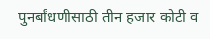पुनर्बांधणीसाठी तीन हजार कोटी व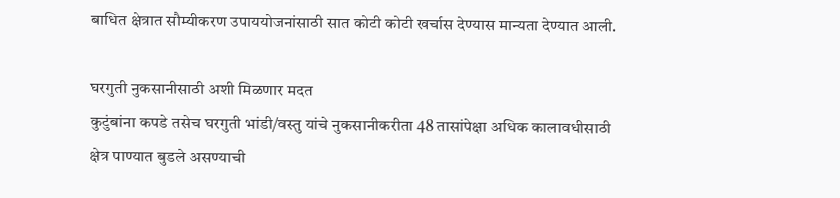बाधित क्षेत्रात सौम्यीकरण उपाययोजनांसाठी सात कोटी कोटी खर्चास देण्यास मान्यता देण्यात आली.

घरगुती नुकसानीसाठी अशी मिळणार मदत
कुटुंबांना कपडे तसेच घरगुती भांडी/वस्तु यांचे नुकसानीकरीता 48 तासांपेक्षा अधिक कालावधीसाठी क्षेत्र पाण्यात बुडले असण्याची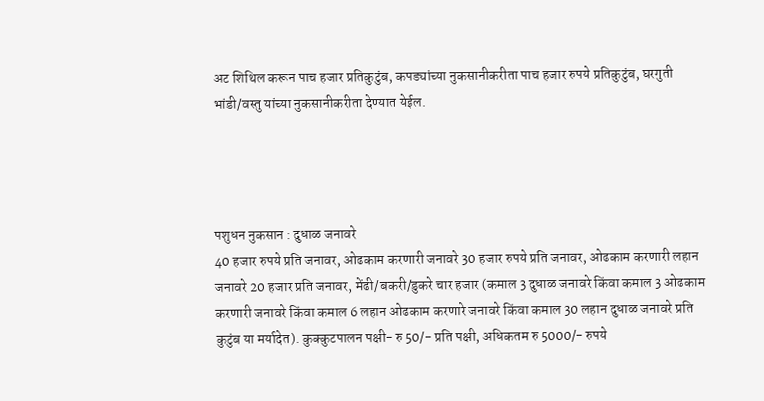अट शिथिल करून पाच हजार प्रतिकुटुंब, कपड्यांच्या नुकसानीकरीता पाच हजार रुपये प्रतिकुटुंब, घरगुती भांडी/वस्तु यांच्या नुकसानीकरीता देण्यात येईल.




पशुधन नुकसान : दुधाळ जनावरे
40 हजार रुपये प्रति जनावर, ओढकाम करणारी जनावरे 30 हजार रुपये प्रति जनावर, ओढकाम करणारी लहान जनावरे 20 हजार प्रति जनावर, मेंढी/बकरी/डुकरे चार हजार (कमाल 3 दुधाळ जनावरे किंवा कमाल 3 ओढकाम करणारी जनावरे किंवा कमाल 6 लहान ओढकाम करणारे जनावरे किंवा कमाल 30 लहान दुधाळ जनावरे प्रति कुटुंब या मर्यादेत). कुक्कुटपालन पक्षी- रु 50/- प्रति पक्षी, अधिकतम रु 5000/- रुपये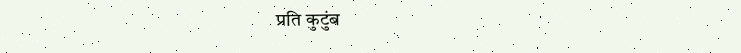प्रति कुटुंब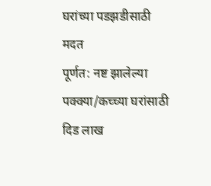घरांच्या पडझडीसाठी मदत
पूर्णत: नष्ट झालेल्या पक्क्या/कच्च्या घरांसाठी दिड लाख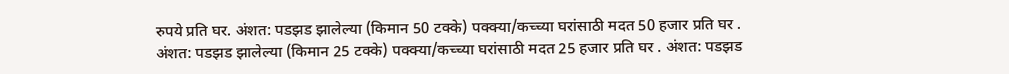रुपये प्रति घर. अंशत: पडझड झालेल्या (किमान 50 टक्के) पक्क्या/कच्च्या घरांसाठी मदत 50 हजार प्रति घर . अंशत: पडझड झालेल्या (किमान 25 टक्के) पक्क्या/कच्च्या घरांसाठी मदत 25 हजार प्रति घर . अंशत: पडझड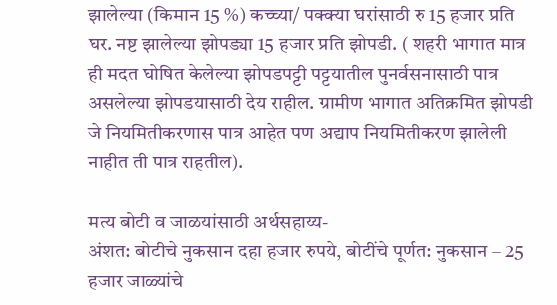झालेल्या (किमान 15 %) कच्च्या/ पक्क्या घरांसाठी रु 15 हजार प्रति घर. नष्ट झालेल्या झोपड्या 15 हजार प्रति झोपडी. ( शहरी भागात मात्र ही मदत घोषित केलेल्या झोपडपट्टी पट्टयातील पुनर्वसनासाठी पात्र असलेल्या झोपडयासाठी देय राहील. ग्रामीण भागात अतिक्रमित झोपडी जे नियमितीकरणास पात्र आहेत पण अद्याप नियमितीकरण झालेली नाहीत ती पात्र राहतील).

मत्य बोटी व जाळयांसाठी अर्थसहाय्य-
अंशत: बोटीचे नुकसान दहा हजार रुपये, बोटींचे पूर्णत: नुकसान – 25 हजार जाळ्यांचे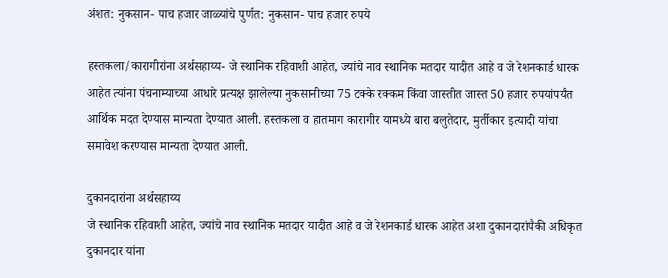अंशत: नुकसान- पाच हजार जाळ्यांचे पुर्णत: नुकसान- पाच हजार रुपये

हस्तकला/कारागीरांना अर्थसहाय्य- जे स्थानिक रहिवाशी आहेत, ज्यांचे नाव स्थानिक मतदार यादीत आहे व जे रेशनकार्ड धारक आहेत त्यांना पंचनाम्याच्या आधारे प्रत्यक्ष झालेल्या नुकसानीच्या 75 टक्के रक्कम किंवा जास्तीत जास्त 50 हजार रुपयांपर्यंत आर्थिक मदत देण्यास मान्यता देण्यात आली. हस्तकला व हातमाग कारागीर यामध्ये बारा बलुतेदार, मुर्तीकार इत्यादी यांचा समावेश करण्यास मान्यता देण्यात आली.

दुकानदारांना अर्थसहाय्य
जे स्थानिक रहिवाशी आहेत, ज्यांचे नाव स्थानिक मतदार यादीत आहे व जे रेशनकार्ड धारक आहेत अशा दुकानदारांपैकी अधिकृत दुकानदार यांना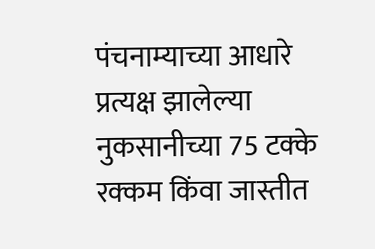पंचनाम्याच्या आधारे प्रत्यक्ष झालेल्या नुकसानीच्या 75 टक्के रक्कम किंवा जास्तीत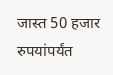जास्त 50 हजार रुपयांपर्यंत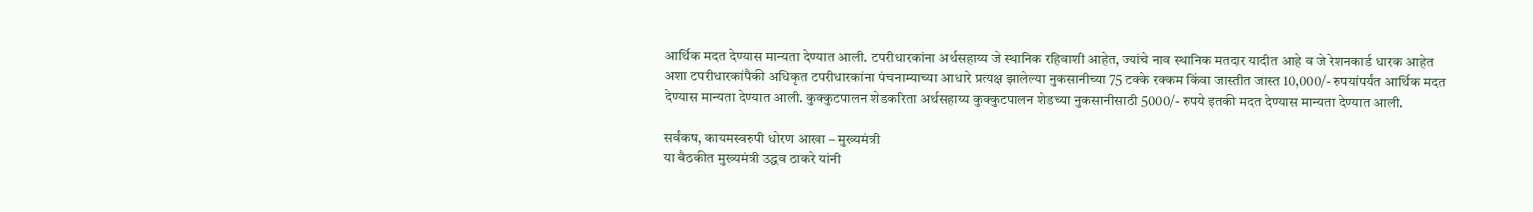आर्थिक मदत देण्यास मान्यता देण्यात आली. टपरीधारकांना अर्थसहाय्य जे स्थानिक रहिवाशी आहेत, ज्यांचे नाव स्थानिक मतदार यादीत आहे व जे रेशनकार्ड धारक आहेत अशा टपरीधारकांपैकी अधिकृत टपरीधारकांना पंचनाम्याच्या आधारे प्रत्यक्ष झालेल्या नुकसानीच्या 75 टक्के रक्कम किंवा जास्तीत जास्त 10,000/- रुपयांपर्यंत आर्थिक मदत देण्यास मान्यता देण्यात आली. कुक्कुटपालन शेडकरिता अर्थसहाय्य कुक्कुटपालन शेडच्या नुकसानीसाठी 5000/- रुपये इतकी मदत देण्यास मान्यता देण्यात आली.

सर्वंकष, कायमस्वरुपी धोरण आखा – मुख्यमंत्री
या बैठकीत मुख्यमंत्री उद्धव ठाकरे यांनी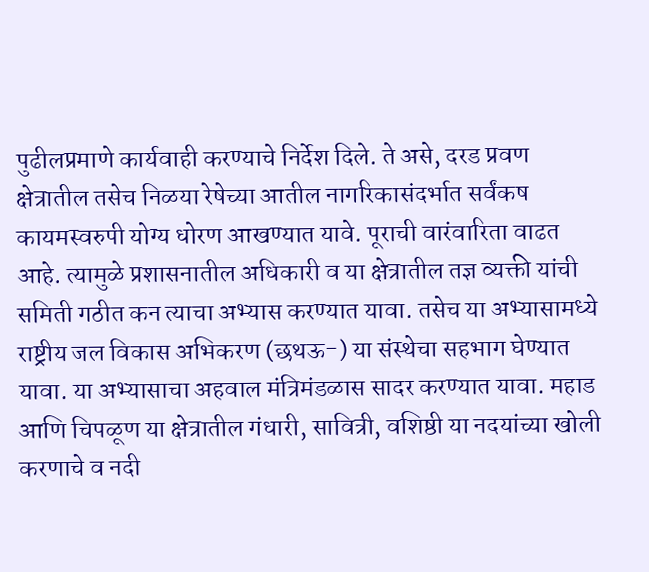पुढीलप्रमाणे कार्यवाही करण्याचे निर्देश दिले. ते असे, दरड प्रवण क्षेत्रातील तसेच निळया रेषेच्या आतील नागरिकासंदर्भात सर्वंकष कायमस्वरुपी योग्य धोरण आखण्यात यावे. पूराची वारंवारिता वाढत आहे. त्यामुळे प्रशासनातील अधिकारी व या क्षेत्रातील तज्ञ व्यक्ती यांची समिती गठीत कन त्याचा अभ्यास करण्यात यावा. तसेच या अभ्यासामध्ये राष्ट्रीय जल विकास अभिकरण (छथऊ-) या संस्थेचा सहभाग घेण्यात यावा. या अभ्यासाचा अहवाल मंत्रिमंडळास सादर करण्यात यावा. महाड आणि चिपळूण या क्षेत्रातील गंधारी, सावित्री, वशिष्ठी या नदयांच्या खोली करणाचे व नदी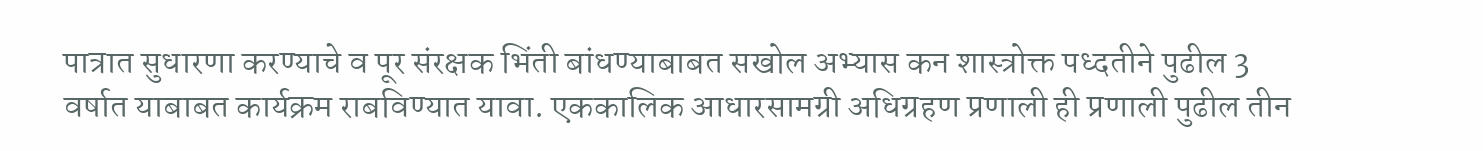पात्रात सुधारणा करण्याचे व पूर संरक्षक भिंती बांधण्याबाबत सखोल अभ्यास कन शास्त्रोक्त पध्दतीने पुढील 3 वर्षात याबाबत कार्यक्रम राबविण्यात यावा. एककालिक आधारसामग्री अधिग्रहण प्रणाली ही प्रणाली पुढील तीन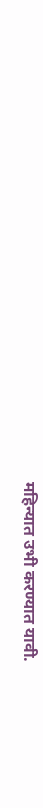महिन्यात उभी करण्यात यावी.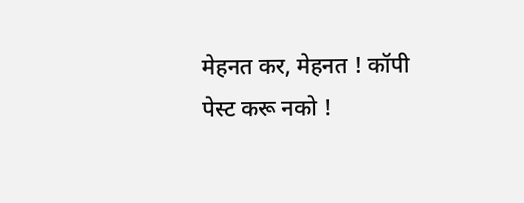मेहनत कर, मेहनत ! कॉपी पेस्ट करू नको !